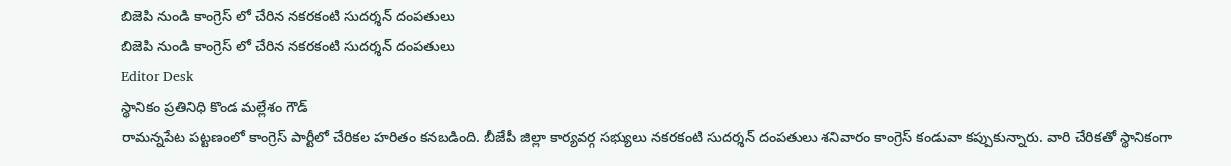బిజెపి నుండి కాంగ్రెస్ లో చేరిన నకరకంటి సుదర్శన్ దంపతులు
బిజెపి నుండి కాంగ్రెస్ లో చేరిన నకరకంటి సుదర్శన్ దంపతులు
Editor Desk
స్థానికం ప్రతినిధి కొండ మల్లేశం గౌడ్
రామన్నపేట పట్టణంలో కాంగ్రెస్ పార్టీలో చేరికల హరితం కనబడింది. బీజేపీ జిల్లా కార్యవర్గ సభ్యులు నకరకంటి సుదర్శన్ దంపతులు శనివారం కాంగ్రెస్ కండువా కప్పుకున్నారు. వారి చేరికతో స్థానికంగా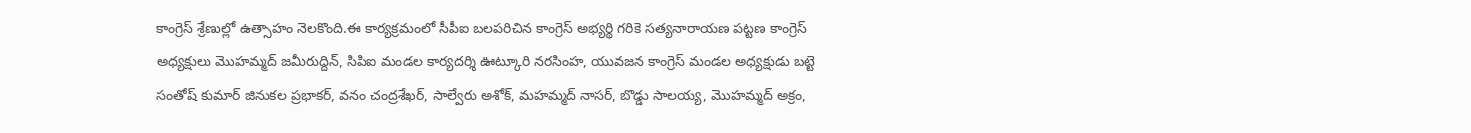కాంగ్రెస్ శ్రేణుల్లో ఉత్సాహం నెలకొంది.ఈ కార్యక్రమంలో సీపీఐ బలపరిచిన కాంగ్రెస్ అభ్యర్థి గరికె సత్యనారాయణ పట్టణ కాంగ్రెస్ అధ్యక్షులు మొహమ్మద్ జమీరుద్దిన్, సిపిఐ మండల కార్యదర్శి ఊట్కూరి నరసింహ, యువజన కాంగ్రెస్ మండల అధ్యక్షుడు బట్టె సంతోష్ కుమార్ జినుకల ప్రభాకర్, వనం చంద్రశేఖర్, సాల్వేరు అశోక్, మహమ్మద్ నాసర్, బొడ్డు సాలయ్య, మొహమ్మద్ అక్రం,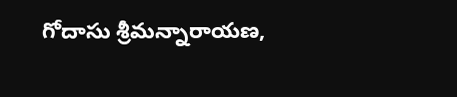గోదాసు శ్రీమన్నారాయణ,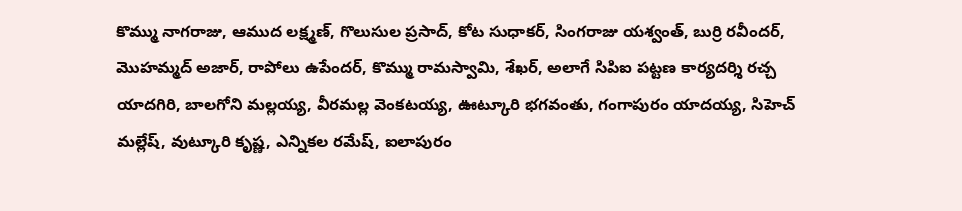కొమ్ము నాగరాజు, ఆముద లక్ష్మణ్, గొలుసుల ప్రసాద్, కోట సుధాకర్, సింగరాజు యశ్వంత్, బుర్రి రవీందర్, మొహమ్మద్ అజార్, రాపోలు ఉపేందర్, కొమ్ము రామస్వామి, శేఖర్, అలాగే సిపిఐ పట్టణ కార్యదర్శి రచ్చ యాదగిరి, బాలగోని మల్లయ్య, వీరమల్ల వెంకటయ్య, ఊట్కూరి భగవంతు, గంగాపురం యాదయ్య, సిహెచ్ మల్లేష్, వుట్కూరి కృష్ణ, ఎన్నికల రమేష్, ఐలాపురం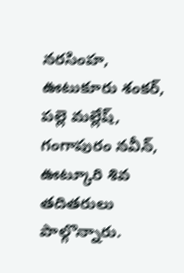నరసింహ, ఊటుకూరు శంకర్, పల్లె మల్లేష్, గంగాపురం నవీన్, ఊట్కూరి శివ తదితరులు పాల్గొన్నారు.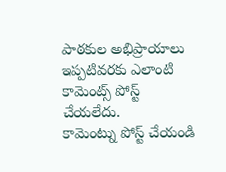పాఠకుల అభిప్రాయాలు
ఇప్పటివరకు ఎలాంటి కామెంట్స్ పోస్ట్ చేయలేదు.
కామెంట్ను పోస్ట్ చేయండి